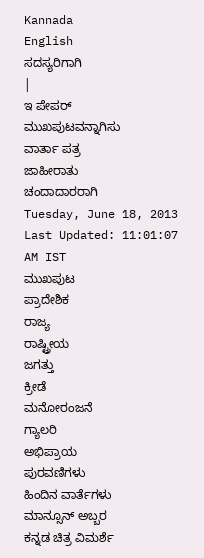Kannada
English
ಸದಸ್ಯರಿಗಾಗಿ
|
ಇ ಪೇಪರ್
ಮುಖಪುಟವನ್ನಾಗಿಸು
ವಾರ್ತಾ ಪತ್ರ
ಜಾಹೀರಾತು
ಚಂದಾದಾರರಾಗಿ
Tuesday, June 18, 2013
Last Updated: 11:01:07 AM IST
ಮುಖಪುಟ
ಪ್ರಾದೇಶಿಕ
ರಾಜ್ಯ
ರಾಷ್ಟ್ರೀಯ
ಜಗತ್ತು
ಕ್ರೀಡೆ
ಮನೋರಂಜನೆ
ಗ್ಯಾಲರಿ
ಅಭಿಪ್ರಾಯ
ಪುರವಣಿಗಳು
ಹಿಂದಿನ ವಾರ್ತೆಗಳು
ಮಾನ್ಸೂನ್ ಅಬ್ಬರ
ಕನ್ನಡ ಚಿತ್ರ ವಿಮರ್ಶೆ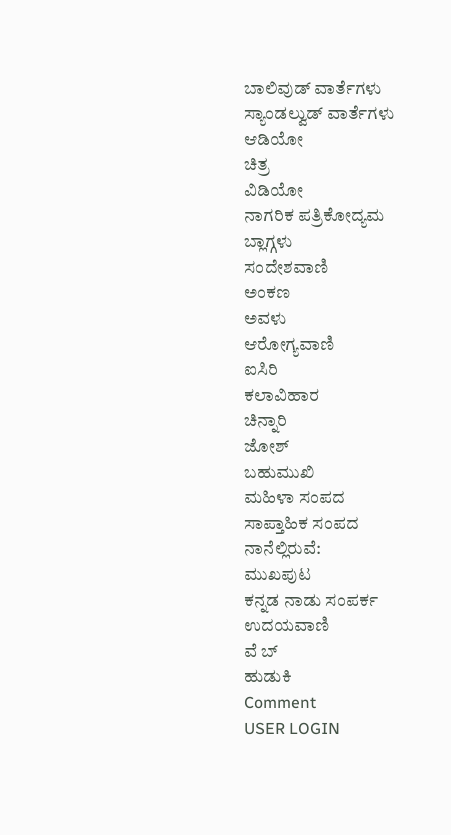ಬಾಲಿವುಡ್ ವಾರ್ತೆಗಳು
ಸ್ಯಾಂಡಲ್ವುಡ್ ವಾರ್ತೆಗಳು
ಆಡಿಯೋ
ಚಿತ್ರ
ವಿಡಿಯೋ
ನಾಗರಿಕ ಪತ್ರಿಕೋದ್ಯಮ
ಬ್ಲಾಗ್ಗಳು
ಸಂದೇಶವಾಣಿ
ಅಂಕಣ
ಅವಳು
ಆರೋಗ್ಯವಾಣಿ
ಐಸಿರಿ
ಕಲಾವಿಹಾರ
ಚಿನ್ನಾರಿ
ಜೋಶ್
ಬಹುಮುಖಿ
ಮಹಿಳಾ ಸಂಪದ
ಸಾಪ್ತಾಹಿಕ ಸಂಪದ
ನಾನೆಲ್ಲಿರುವೆ:
ಮುಖಪುಟ
ಕನ್ನಡ ನಾಡು ಸಂಪರ್ಕ
ಉದಯವಾಣಿ
ವೆ ಬ್
ಹುಡುಕಿ
Comment
USER LOGIN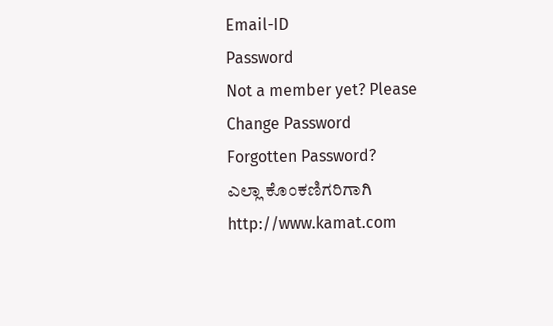Email-ID
Password
Not a member yet? Please
Change Password
Forgotten Password?
ಎಲ್ಲಾ ಕೊಂಕಣಿಗರಿಗಾಗಿ
http://www.kamat.com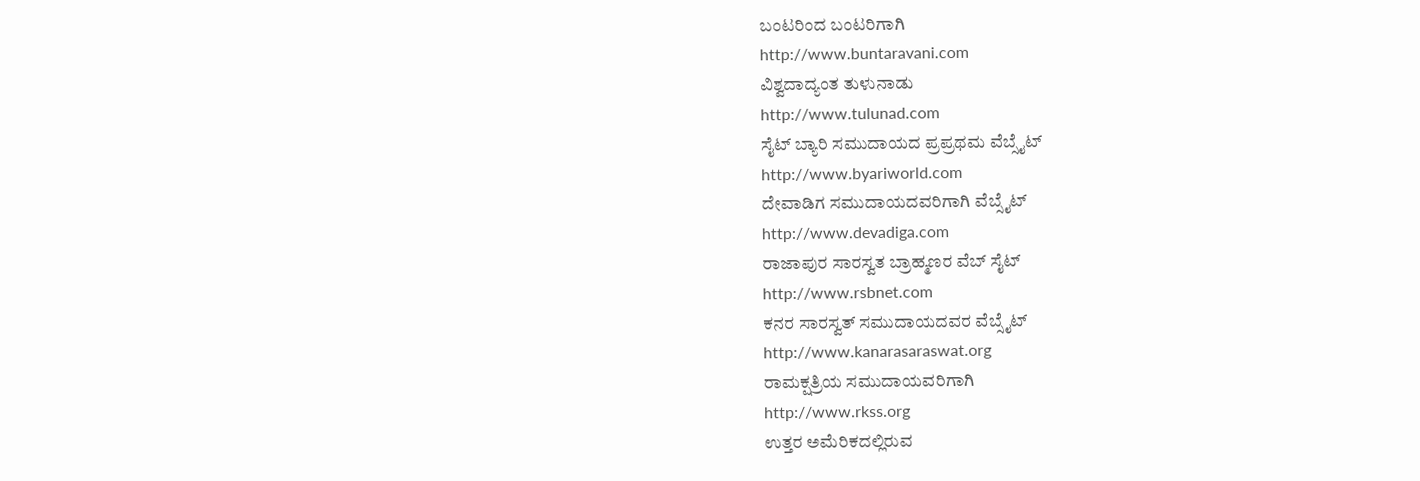ಬಂಟರಿಂದ ಬಂಟರಿಗಾಗಿ
http://www.buntaravani.com
ವಿಶ್ವದಾದ್ಯಂತ ತುಳುನಾಡು
http://www.tulunad.com
ಸೈಟ್ ಬ್ಯಾರಿ ಸಮುದಾಯದ ಪ್ರಪ್ರಥಮ ವೆಬ್ಸೈಟ್
http://www.byariworld.com
ದೇವಾಡಿಗ ಸಮುದಾಯದವರಿಗಾಗಿ ವೆಬ್ಸೈಟ್
http://www.devadiga.com
ರಾಜಾಪುರ ಸಾರಸ್ವತ ಬ್ರಾಹ್ಮಣರ ವೆಬ್ ಸೈಟ್
http://www.rsbnet.com
ಕನರ ಸಾರಸ್ವತ್ ಸಮುದಾಯದವರ ವೆಬ್ಸೈಟ್
http://www.kanarasaraswat.org
ರಾಮಕ್ಷತ್ರಿಯ ಸಮುದಾಯವರಿಗಾಗಿ
http://www.rkss.org
ಉತ್ತರ ಅಮೆರಿಕದಲ್ಲಿರುವ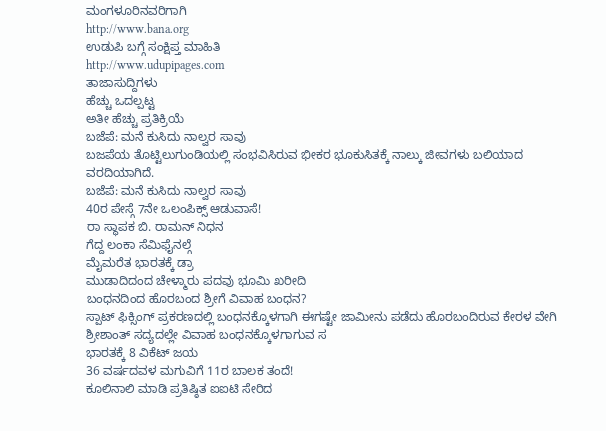ಮಂಗಳೂರಿನವರಿಗಾಗಿ
http://www.bana.org
ಉಡುಪಿ ಬಗ್ಗೆ ಸಂಕ್ಷಿಪ್ತ ಮಾಹಿತಿ
http://www.udupipages.com
ತಾಜಾಸುದ್ದಿಗಳು
ಹೆಚ್ಚು ಒದಲ್ಪಟ್ಟ
ಅತೀ ಹೆಚ್ಚು ಪ್ರತಿಕ್ರಿಯೆ
ಬಜೆಪೆ: ಮನೆ ಕುಸಿದು ನಾಲ್ವರ ಸಾವು
ಬಜಪೆಯ ತೊಟ್ಟಿಲುಗುಂಡಿಯಲ್ಲಿ ಸಂಭವಿಸಿರುವ ಭೀಕರ ಭೂಕುಸಿತಕ್ಕೆ ನಾಲ್ಕು ಜೀವಗಳು ಬಲಿಯಾದ ವರದಿಯಾಗಿದೆ.
ಬಜೆಪೆ: ಮನೆ ಕುಸಿದು ನಾಲ್ವರ ಸಾವು
40ರ ಪೇಸ್ಗೆ 7ನೇ ಒಲಂಪಿಕ್ಸ್ ಆಡುವಾಸೆ!
ರಾ ಸ್ಥಾಪಕ ಬಿ. ರಾಮನ್ ನಿಧನ
ಗೆದ್ದ ಲಂಕಾ ಸೆಮಿಫೈನಲ್ಗೆ
ಮೈಮರೆತ ಭಾರತಕ್ಕೆ ಡ್ರಾ
ಮುಡಾದಿದಂದ ಚೇಳ್ಮಾರು ಪದವು ಭೂಮಿ ಖರೀದಿ
ಬಂಧನದಿಂದ ಹೊರಬಂದ ಶ್ರೀಗೆ ವಿವಾಹ ಬಂಧನ?
ಸ್ಪಾಟ್ ಫಿಕ್ಸಿಂಗ್ ಪ್ರಕರಣದಲ್ಲಿ ಬಂಧನಕ್ಕೊಳಗಾಗಿ ಈಗಷ್ಟೇ ಜಾಮೀನು ಪಡೆದು ಹೊರಬಂದಿರುವ ಕೇರಳ ವೇಗಿ ಶ್ರೀಶಾಂತ್ ಸದ್ಯದಲ್ಲೇ ವಿವಾಹ ಬಂಧನಕ್ಕೊಳಗಾಗುವ ಸ
ಭಾರತಕ್ಕೆ 8 ವಿಕೆಟ್ ಜಯ
36 ವರ್ಷದವಳ ಮಗುವಿಗೆ 11ರ ಬಾಲಕ ತಂದೆ!
ಕೂಲಿನಾಲಿ ಮಾಡಿ ಪ್ರತಿಷ್ಠಿತ ಐಐಟಿ ಸೇರಿದ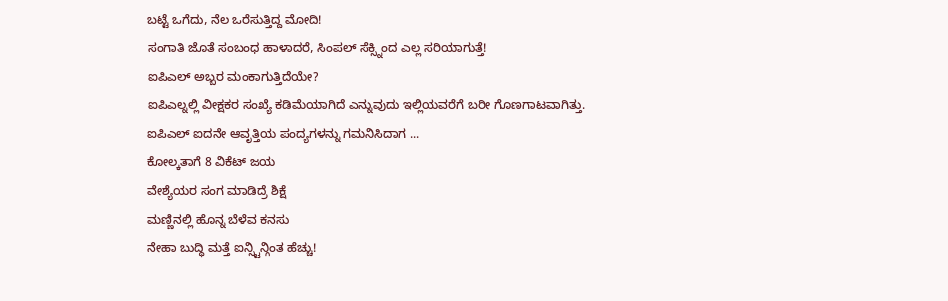ಬಟ್ಟೆ ಒಗೆದು, ನೆಲ ಒರೆಸುತ್ತಿದ್ದ ಮೋದಿ!
ಸಂಗಾತಿ ಜೊತೆ ಸಂಬಂಧ ಹಾಳಾದರೆ, ಸಿಂಪಲ್ ಸೆಕ್ಸ್ನಿಂದ ಎಲ್ಲ ಸರಿಯಾಗುತ್ತೆ!
ಐಪಿಎಲ್ ಅಬ್ಬರ ಮಂಕಾಗುತ್ತಿದೆಯೇ?
ಐಪಿಎಲ್ನಲ್ಲಿ ವೀಕ್ಷಕರ ಸಂಖ್ಯೆ ಕಡಿಮೆಯಾಗಿದೆ ಎನ್ನುವುದು ಇಲ್ಲಿಯವರೆಗೆ ಬರೀ ಗೊಣಗಾಟವಾಗಿತ್ತು. ಐಪಿಎಲ್ ಐದನೇ ಆವೃತ್ತಿಯ ಪಂದ್ಯಗಳನ್ನು ಗಮನಿಸಿದಾಗ ...
ಕೋಲ್ಕತಾಗೆ 8 ವಿಕೆಟ್ ಜಯ
ವೇಶ್ಯೆಯರ ಸಂಗ ಮಾಡಿದ್ರೆ ಶಿಕ್ಷೆ
ಮಣ್ಣಿನಲ್ಲಿ ಹೊನ್ನ ಬೆಳೆವ ಕನಸು
ನೇಹಾ ಬುದ್ಧಿ ಮತ್ತೆ ಐನ್ಸ್ಟಿನ್ಗಿಂತ ಹೆಚ್ಚು!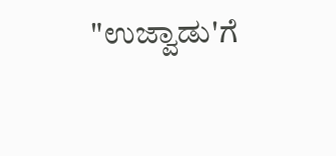"ಉಜ್ವಾಡು'ಗೆ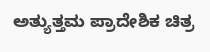ಅತ್ಯುತ್ತಮ ಪ್ರಾದೇಶಿಕ ಚಿತ್ರ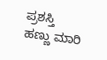ಪ್ರಶಸ್ತಿ
ಹಣ್ಣು ಮಾರಿ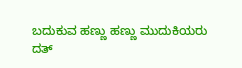ಬದುಕುವ ಹಣ್ಣು ಹಣ್ಣು ಮುದುಕಿಯರು
ದತ್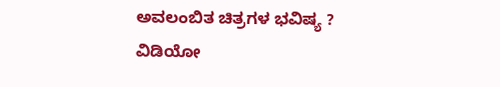ಅವಲಂಬಿತ ಚಿತ್ರಗಳ ಭವಿಷ್ಯ ?
ವಿಡಿಯೋ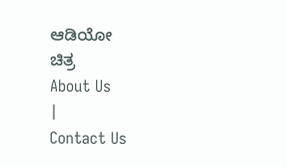ಆಡಿಯೋ
ಚಿತ್ರ
About Us
|
Contact Us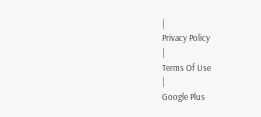|
Privacy Policy
|
Terms Of Use
|
Google Plus